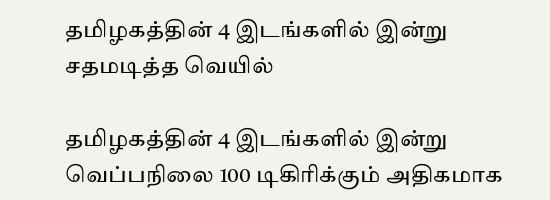தமிழகத்தின் 4 இடங்களில் இன்று சதமடித்த வெயில்

தமிழகத்தின் 4 இடங்களில் இன்று வெப்பநிலை 100 டிகிரிக்கும் அதிகமாக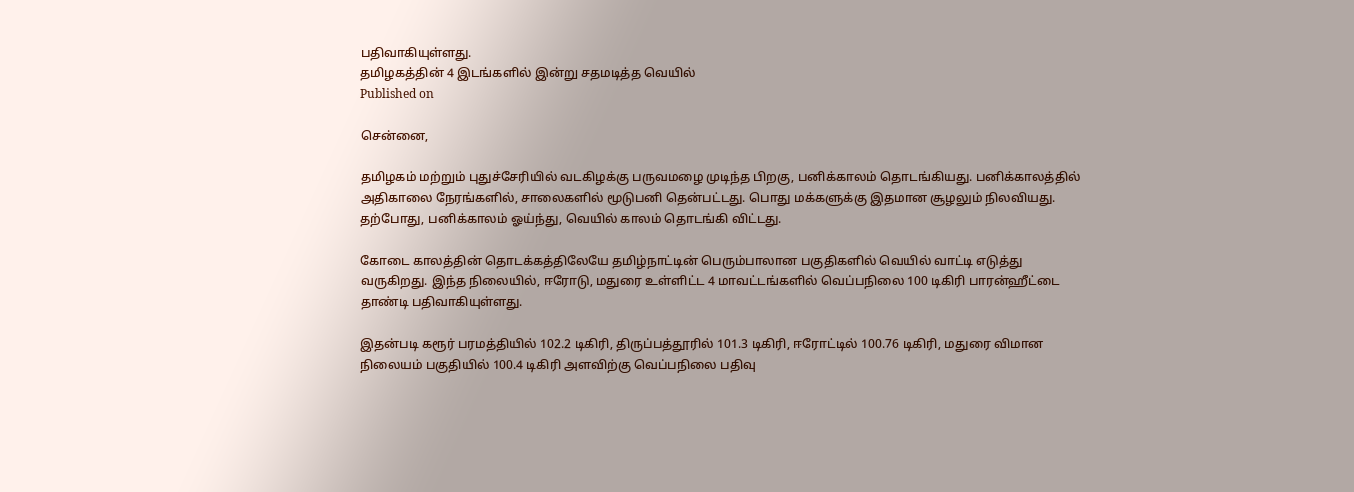பதிவாகியுள்ளது.
தமிழகத்தின் 4 இடங்களில் இன்று சதமடித்த வெயில்
Published on

சென்னை,

தமிழகம் மற்றும் புதுச்சேரியில் வடகிழக்கு பருவமழை முடிந்த பிறகு, பனிக்காலம் தொடங்கியது. பனிக்காலத்தில் அதிகாலை நேரங்களில், சாலைகளில் மூடுபனி தென்பட்டது. பொது மக்களுக்கு இதமான சூழலும் நிலவியது. தற்போது, பனிக்காலம் ஓய்ந்து, வெயில் காலம் தொடங்கி விட்டது.

கோடை காலத்தின் தொடக்கத்திலேயே தமிழ்நாட்டின் பெரும்பாலான பகுதிகளில் வெயில் வாட்டி எடுத்து வருகிறது. இந்த நிலையில், ஈரோடு, மதுரை உள்ளிட்ட 4 மாவட்டங்களில் வெப்பநிலை 100 டிகிரி பாரன்ஹீட்டை தாண்டி பதிவாகியுள்ளது.

இதன்படி கரூர் பரமத்தியில் 102.2 டிகிரி, திருப்பத்தூரில் 101.3 டிகிரி, ஈரோட்டில் 100.76 டிகிரி, மதுரை விமான நிலையம் பகுதியில் 100.4 டிகிரி அளவிற்கு வெப்பநிலை பதிவு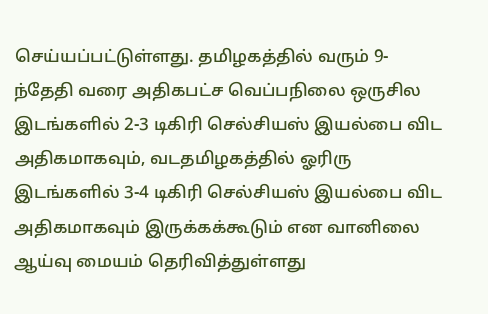செய்யப்பட்டுள்ளது. தமிழகத்தில் வரும் 9-ந்தேதி வரை அதிகபட்ச வெப்பநிலை ஒருசில இடங்களில் 2-3 டிகிரி செல்சியஸ் இயல்பை விட அதிகமாகவும், வடதமிழகத்தில் ஓரிரு இடங்களில் 3-4 டிகிரி செல்சியஸ் இயல்பை விட அதிகமாகவும் இருக்கக்கூடும் என வானிலை ஆய்வு மையம் தெரிவித்துள்ளது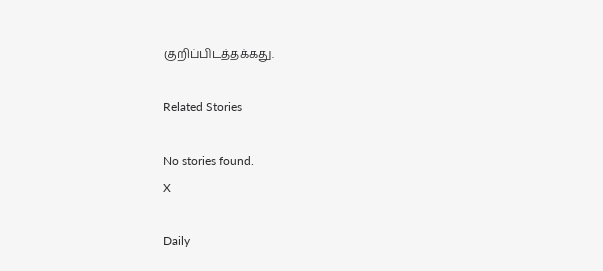குறிப்பிடத்தக்கது.

Related Stories

No stories found.
X

Daily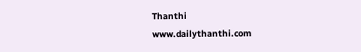Thanthi
www.dailythanthi.com